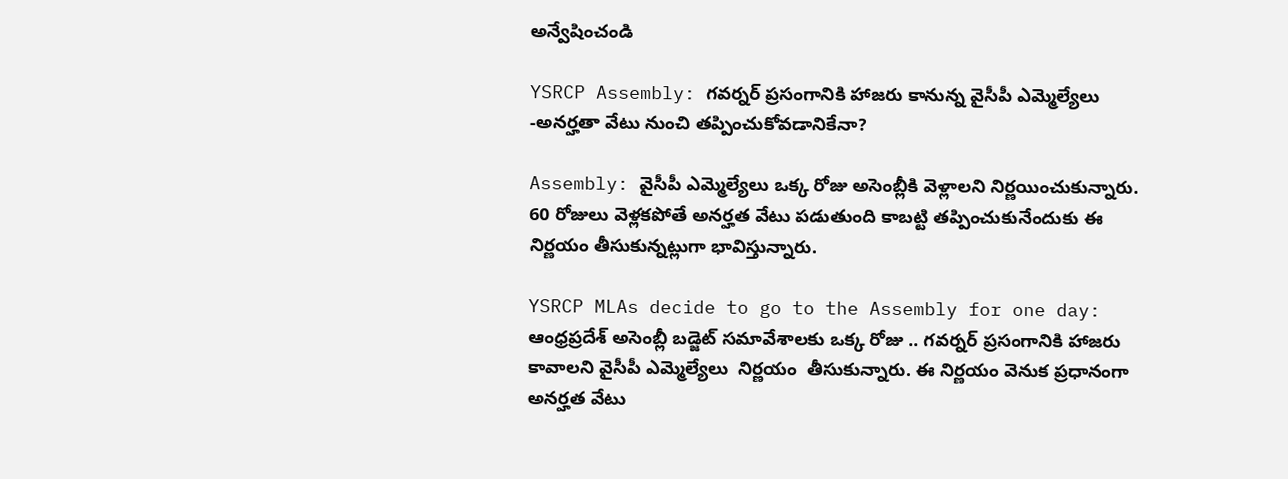అన్వేషించండి

YSRCP Assembly: గవర్నర్ ప్రసంగానికి హాజరు కానున్న వైసీపీ ఎమ్మెల్యేలు -అనర్హతా వేటు నుంచి తప్పించుకోవడానికేనా?

Assembly: వైసీపీ ఎమ్మెల్యేలు ఒక్క రోజు అసెంబ్లీకి వెళ్లాలని నిర్ణయించుకున్నారు. 60 రోజులు వెళ్లకపోతే అనర్హత వేటు పడుతుంది కాబట్టి తప్పించుకునేందుకు ఈ నిర్ణయం తీసుకున్నట్లుగా భావిస్తున్నారు.

YSRCP MLAs decide to go to the Assembly for one day:  ఆంధ్రప్రదేశ్ అసెంబ్లీ బడ్జెట్ సమావేశాలకు ఒక్క రోజు .. గవర్నర్ ప్రసంగానికి హాజరు కావాలని వైసీపీ ఎమ్మెల్యేలు  నిర్ణయం  తీసుకున్నారు. ఈ నిర్ణయం వెనుక ప్రధానంగా అనర్హత వేటు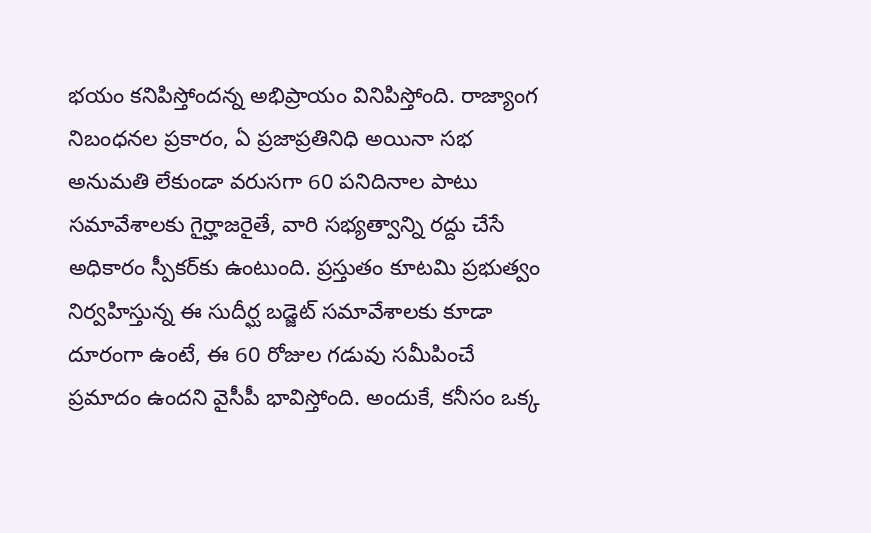భయం కనిపిస్తోందన్న అభిప్రాయం వినిపిస్తోంది. రాజ్యాంగ నిబంధనల ప్రకారం, ఏ ప్రజాప్రతినిధి అయినా సభ అనుమతి లేకుండా వరుసగా 60 పనిదినాల పాటు సమావేశాలకు గైర్హాజరైతే, వారి సభ్యత్వాన్ని రద్దు చేసే  అధికారం స్పీకర్‌కు ఉంటుంది. ప్రస్తుతం కూటమి ప్రభుత్వం నిర్వహిస్తున్న ఈ సుదీర్ఘ బడ్జెట్ సమావేశాలకు కూడా దూరంగా ఉంటే, ఈ 60 రోజుల గడువు సమీపించే ప్రమాదం ఉందని వైసీపీ భావిస్తోంది. అందుకే, కనీసం ఒక్క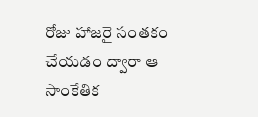రోజు హాజరై సంతకం చేయడం ద్వారా ఆ సాంకేతిక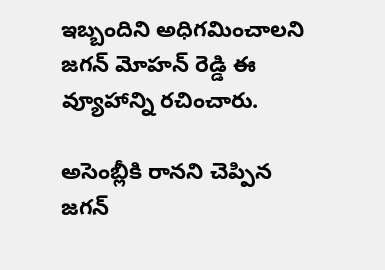ఇబ్బందిని అధిగమించాలని జగన్ మోహన్ రెడ్డి ఈ వ్యూహాన్ని రచించారు.

అసెంబ్లీకి రానని చెప్పిన జగన్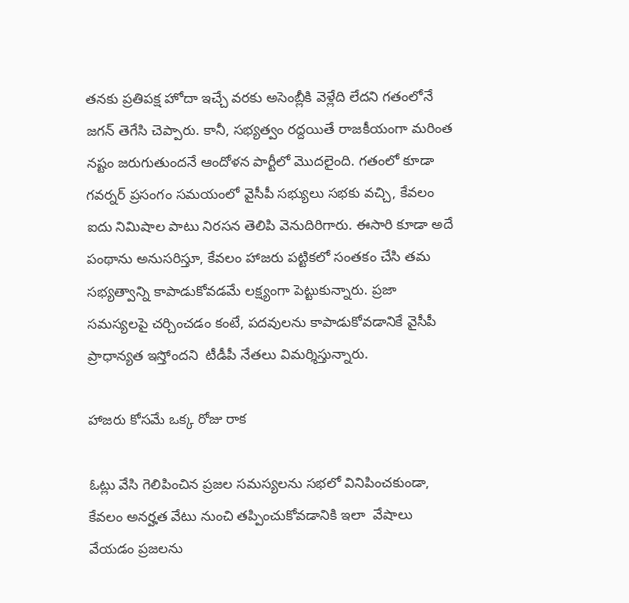తనకు ప్రతిపక్ష హోదా ఇచ్చే వరకు అసెంబ్లీకి వెళ్లేది లేదని గతంలోనే జగన్ తెగేసి చెప్పారు. కానీ, సభ్యత్వం రద్దయితే రాజకీయంగా మరింత నష్టం జరుగుతుందనే ఆందోళన పార్టీలో మొదలైంది. గతంలో కూడా గవర్నర్ ప్రసంగం సమయంలో వైసీపీ సభ్యులు సభకు వచ్చి, కేవలం ఐదు నిమిషాల పాటు నిరసన తెలిపి వెనుదిరిగారు. ఈసారి కూడా అదే పంథాను అనుసరిస్తూ, కేవలం హాజరు పట్టికలో సంతకం చేసి తమ సభ్యత్వాన్ని కాపాడుకోవడమే లక్ష్యంగా పెట్టుకున్నారు. ప్రజా సమస్యలపై చర్చించడం కంటే, పదవులను కాపాడుకోవడానికే వైసీపీ ప్రాధాన్యత ఇస్తోందని  టీడీపీ నేతలు విమర్శిస్తున్నారు.

హాజరు కోసమే ఒక్క రోజు రాక

ఓట్లు వేసి గెలిపించిన ప్రజల సమస్యలను సభలో వినిపించకుండా, కేవలం అనర్హత వేటు నుంచి తప్పించుకోవడానికి ఇలా  వేషాలు వేయడం ప్రజలను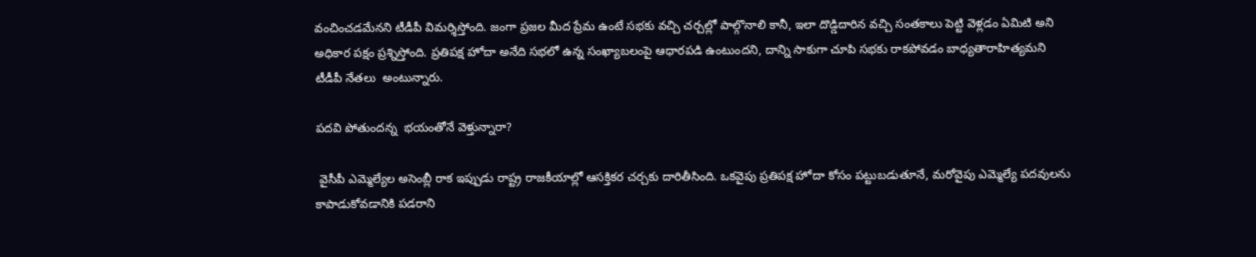వంచించడమేనని టీడీపీ విమర్శిస్తోంది. జంగా ప్రజల మీద ప్రేమ ఉంటే సభకు వచ్చి చర్చల్లో పాల్గొనాలి కానీ, ఇలా దొడ్డిదారిన వచ్చి సంతకాలు పెట్టి వెళ్లడం ఏమిటి అని అధికార పక్షం ప్రశ్నిస్తోంది. ప్రతిపక్ష హోదా అనేది సభలో ఉన్న సంఖ్యాబలంపై ఆధారపడి ఉంటుందని, దాన్ని సాకుగా చూపి సభకు రాకపోవడం బాధ్యతారాహిత్యమని టీడీపీ నేతలు  అంటున్నారు.

పదవి పోతుందన్న  భయంతోనే వెళ్తున్నారా?

 వైసీపీ ఎమ్మెల్యేల అసెంబ్లీ రాక ఇప్పుడు రాష్ట్ర రాజకీయాల్లో ఆసక్తికర చర్చకు దారితీసింది. ఒకవైపు ప్రతిపక్ష హోదా కోసం పట్టుబడుతూనే, మరోవైపు ఎమ్మెల్యే పదవులను కాపాడుకోవడానికి పడరాని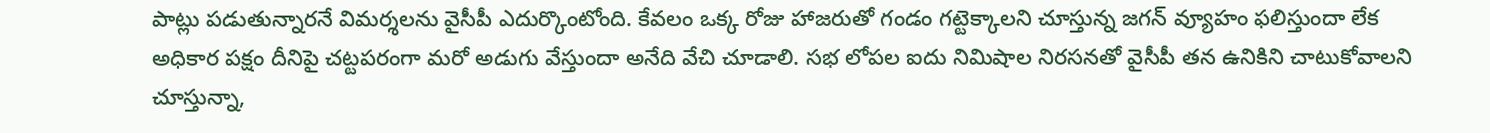పాట్లు పడుతున్నారనే విమర్శలను వైసీపీ ఎదుర్కొంటోంది. కేవలం ఒక్క రోజు హాజరుతో గండం గట్టెక్కాలని చూస్తున్న జగన్ వ్యూహం ఫలిస్తుందా లేక అధికార పక్షం దీనిపై చట్టపరంగా మరో అడుగు వేస్తుందా అనేది వేచి చూడాలి. సభ లోపల ఐదు నిమిషాల నిరసనతో వైసీపీ తన ఉనికిని చాటుకోవాలని చూస్తున్నా,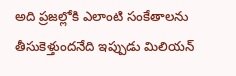అది ప్రజల్లోకి ఎలాంటి సంకేతాలను తీసుకెళ్తుందనేది ఇప్పుడు మిలియన్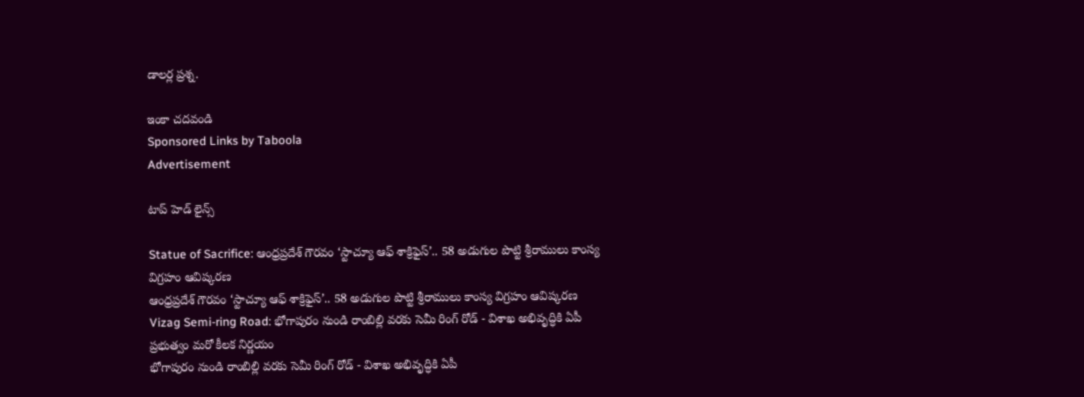డాలర్ల ప్రశ్న.

ఇంకా చదవండి
Sponsored Links by Taboola
Advertisement

టాప్ హెడ్ లైన్స్

Statue of Sacrifice: ఆంధ్రప్రదేశ్ గౌరవం ‘స్టాచ్యూ ఆఫ్ శాక్రిఫైస్’.. 58 అడుగుల పొట్టి శ్రీరాములు కాంస్య విగ్రహం ఆవిష్కరణ
ఆంధ్రప్రదేశ్ గౌరవం ‘స్టాచ్యూ ఆఫ్ శాక్రిఫైస్’.. 58 అడుగుల పొట్టి శ్రీరాములు కాంస్య విగ్రహం ఆవిష్కరణ
Vizag Semi-ring Road: భోగాపురం నుండి రాంబిల్లి వరకు సెమీ రింగ్ రోడ్ - విశాఖ అభివృద్ధికి ఏపీ ప్రభుత్వం మరో కీలక నిర్ణయం
భోగాపురం నుండి రాంబిల్లి వరకు సెమీ రింగ్ రోడ్ - విశాఖ అభివృద్ధికి ఏపీ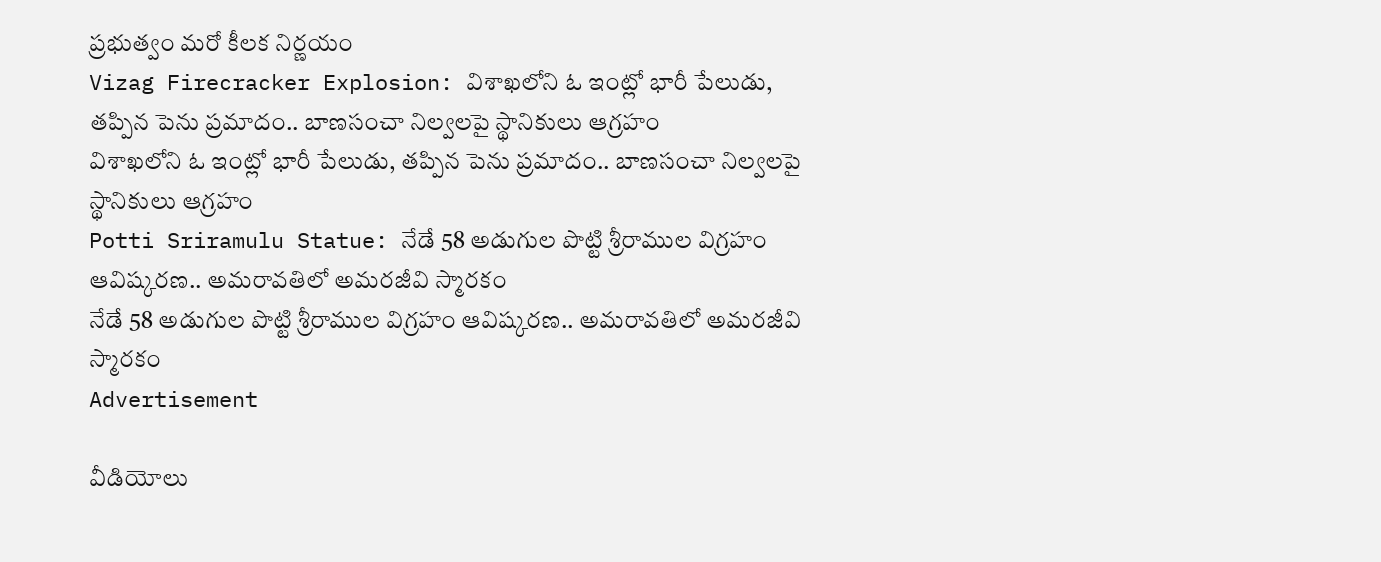ప్రభుత్వం మరో కీలక నిర్ణయం
Vizag Firecracker Explosion: విశాఖలోని ఓ ఇంట్లో భారీ పేలుడు, తప్పిన పెను ప్రమాదం.. బాణసంచా నిల్వలపై స్థానికులు ఆగ్రహం
విశాఖలోని ఓ ఇంట్లో భారీ పేలుడు, తప్పిన పెను ప్రమాదం.. బాణసంచా నిల్వలపై స్థానికులు ఆగ్రహం
Potti Sriramulu Statue: నేడే 58 అడుగుల పొట్టి శ్రీరాముల విగ్రహం ఆవిష్కరణ.. అమరావతిలో అమరజీవి స్మారకం
నేడే 58 అడుగుల పొట్టి శ్రీరాముల విగ్రహం ఆవిష్కరణ.. అమరావతిలో అమరజీవి స్మారకం
Advertisement

వీడియోలు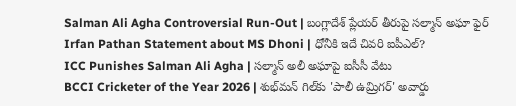Salman Ali Agha Controversial Run-Out | బంగ్లాదేశ్ ప్లేయర్ తీరుపై సల్మాన్ అఘా ఫైర్
Irfan Pathan Statement about MS Dhoni | ధోనీకి ఇదే చివరి ఐపీఎల్?
ICC Punishes Salman Ali Agha | సల్మాన్ అలీ అఘాపై ఐసీసీ వేటు
BCCI Cricketer of the Year 2026 | శుభ్‌మన్ గిల్‌కు 'పాలీ ఉమ్రిగర్' అవార్డు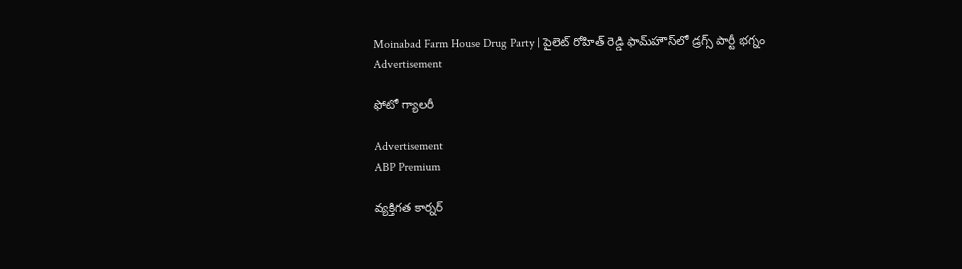Moinabad Farm House Drug Party | పైలెట్ రోహిత్ రెడ్డి ఫామ్‌హౌస్‌లో డ్రగ్స్ పార్టీ భగ్నం
Advertisement

ఫోటో గ్యాలరీ

Advertisement
ABP Premium

వ్యక్తిగత కార్నర్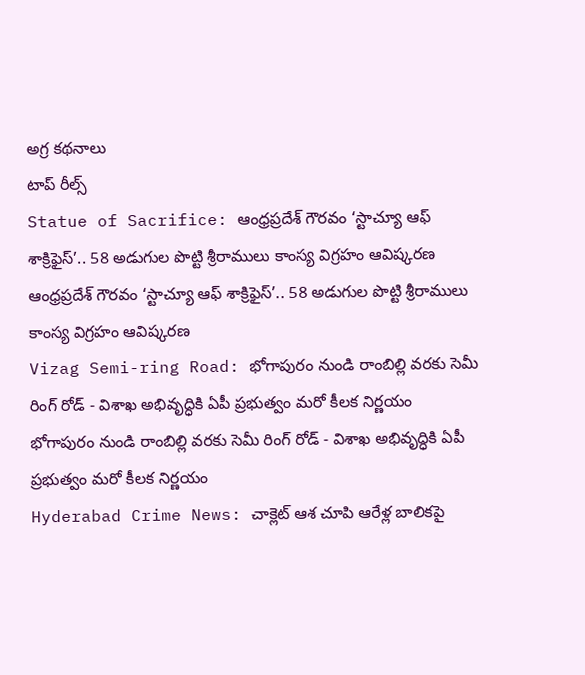అగ్ర కథనాలు
టాప్ రీల్స్
Statue of Sacrifice: ఆంధ్రప్రదేశ్ గౌరవం ‘స్టాచ్యూ ఆఫ్ శాక్రిఫైస్’.. 58 అడుగుల పొట్టి శ్రీరాములు కాంస్య విగ్రహం ఆవిష్కరణ
ఆంధ్రప్రదేశ్ గౌరవం ‘స్టాచ్యూ ఆఫ్ శాక్రిఫైస్’.. 58 అడుగుల పొట్టి శ్రీరాములు కాంస్య విగ్రహం ఆవిష్కరణ
Vizag Semi-ring Road: భోగాపురం నుండి రాంబిల్లి వరకు సెమీ రింగ్ రోడ్ - విశాఖ అభివృద్ధికి ఏపీ ప్రభుత్వం మరో కీలక నిర్ణయం
భోగాపురం నుండి రాంబిల్లి వరకు సెమీ రింగ్ రోడ్ - విశాఖ అభివృద్ధికి ఏపీ ప్రభుత్వం మరో కీలక నిర్ణయం
Hyderabad Crime News: చాక్లెట్ ఆశ చూపి ఆరేళ్ల బాలికపై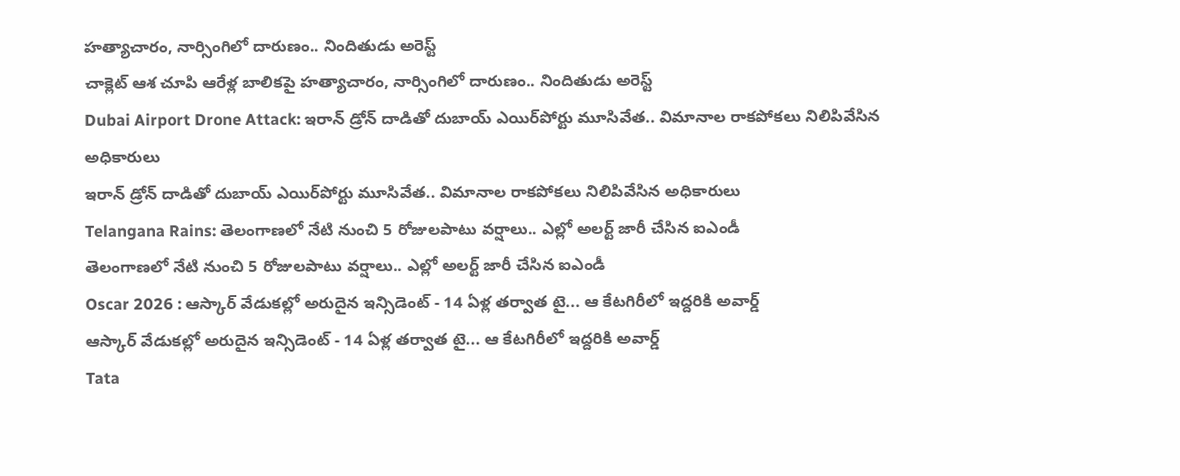హత్యాచారం, నార్సింగిలో దారుణం.. నిందితుడు అరెస్ట్
చాక్లెట్ ఆశ చూపి ఆరేళ్ల బాలికపై హత్యాచారం, నార్సింగిలో దారుణం.. నిందితుడు అరెస్ట్
Dubai Airport Drone Attack: ఇరాన్ డ్రోన్ దాడితో దుబాయ్ ఎయిర్‌పోర్టు మూసివేత.. విమానాల రాకపోకలు నిలిపివేసిన అధికారులు
ఇరాన్ డ్రోన్ దాడితో దుబాయ్ ఎయిర్‌పోర్టు మూసివేత.. విమానాల రాకపోకలు నిలిపివేసిన అధికారులు
Telangana Rains: తెలంగాణలో నేటి నుంచి 5 రోజులపాటు వర్షాలు.. ఎల్లో అలర్ట్ జారీ చేసిన ఐఎండీ
తెలంగాణలో నేటి నుంచి 5 రోజులపాటు వర్షాలు.. ఎల్లో అలర్ట్ జారీ చేసిన ఐఎండీ
Oscar 2026 : ఆస్కార్ వేడుకల్లో అరుదైన ఇన్సిడెంట్ - 14 ఏళ్ల తర్వాత టై... ఆ కేటగిరీలో ఇద్దరికి అవార్డ్
ఆస్కార్ వేడుకల్లో అరుదైన ఇన్సిడెంట్ - 14 ఏళ్ల తర్వాత టై... ఆ కేటగిరీలో ఇద్దరికి అవార్డ్
Tata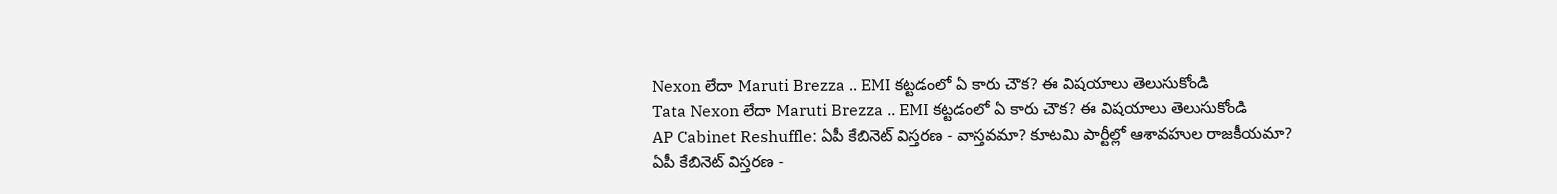Nexon లేదా Maruti Brezza .. EMI కట్టడంలో ఏ కారు చౌక? ఈ విషయాలు తెలుసుకోండి
Tata Nexon లేదా Maruti Brezza .. EMI కట్టడంలో ఏ కారు చౌక? ఈ విషయాలు తెలుసుకోండి
AP Cabinet Reshuffle: ఏపీ కేబినెట్ విస్తరణ - వాస్తవమా? కూటమి పార్టీల్లో ఆశావహుల రాజకీయమా?
ఏపీ కేబినెట్ విస్తరణ -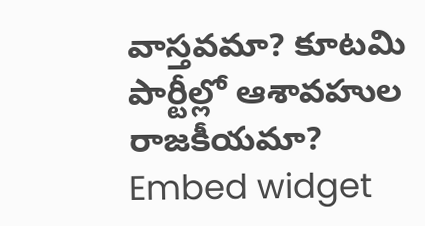వాస్తవమా? కూటమి పార్టీల్లో ఆశావహుల రాజకీయమా?
Embed widget